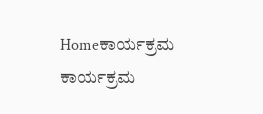Homeಕಾರ್ಯಕ್ರಮ ಕಾರ್ಯಕ್ರಮ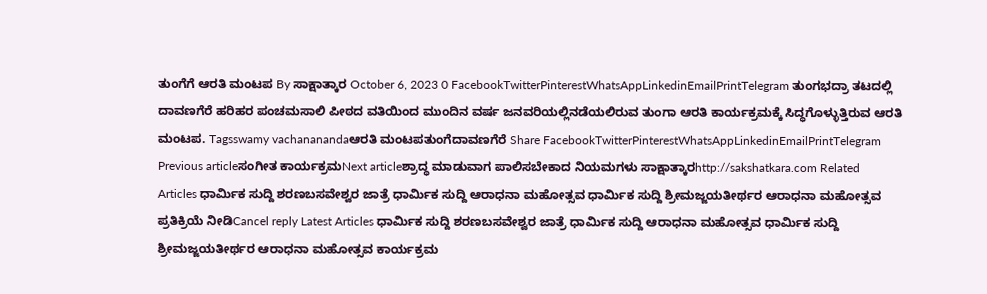ತುಂಗೆಗೆ ಆರತಿ ಮಂಟಪ By ಸಾಕ್ಷಾತ್ಕಾರ October 6, 2023 0 FacebookTwitterPinterestWhatsAppLinkedinEmailPrintTelegram ತುಂಗಭದ್ರಾ ತಟದಲ್ಲಿ ದಾವಣಗೆರೆ ಹರಿಹರ ಪಂಚಮಸಾಲಿ ಪೀಠದ ವತಿಯಿಂದ ಮುಂದಿನ ವರ್ಷ ಜನವರಿಯಲ್ಲಿನಡೆಯಲಿರುವ ತುಂಗಾ ಆರತಿ ಕಾರ್ಯಕ್ರಮಕ್ಕೆ ಸಿದ್ಧಗೊಳ್ಳುತ್ತಿರುವ ಆರತಿ ಮಂಟಪ. Tagsswamy vachananandaಆರತಿ ಮಂಟಪತುಂಗೆದಾವಣಗೆರೆ Share FacebookTwitterPinterestWhatsAppLinkedinEmailPrintTelegram Previous articleಸಂಗೀತ ಕಾರ್ಯಕ್ರಮNext articleಶ್ರಾದ್ಧ ಮಾಡುವಾಗ ಪಾಲಿಸಬೇಕಾದ ನಿಯಮಗಳು ಸಾಕ್ಷಾತ್ಕಾರhttp://sakshatkara.com Related Articles ಧಾರ್ಮಿಕ ಸುದ್ದಿ ಶರಣಬಸವೇಶ್ವರ ಜಾತ್ರೆ ಧಾರ್ಮಿಕ ಸುದ್ದಿ ಆರಾಧನಾ ಮಹೋತ್ಸವ ಧಾರ್ಮಿಕ ಸುದ್ದಿ ಶ್ರೀಮಜ್ಜಯತೀರ್ಥರ ಆರಾಧನಾ ಮಹೋತ್ಸವ ಪ್ರತಿಕ್ರಿಯೆ ನೀಡಿCancel reply Latest Articles ಧಾರ್ಮಿಕ ಸುದ್ದಿ ಶರಣಬಸವೇಶ್ವರ ಜಾತ್ರೆ ಧಾರ್ಮಿಕ ಸುದ್ದಿ ಆರಾಧನಾ ಮಹೋತ್ಸವ ಧಾರ್ಮಿಕ ಸುದ್ದಿ ಶ್ರೀಮಜ್ಜಯತೀರ್ಥರ ಆರಾಧನಾ ಮಹೋತ್ಸವ ಕಾರ್ಯಕ್ರಮ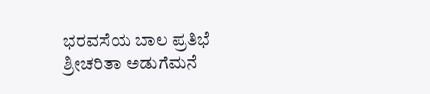ಭರವಸೆಯ ಬಾಲ ಪ್ರತಿಭೆ ಶ್ರೀಚರಿತಾ ಅಡುಗೆಮನೆ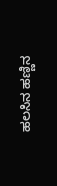ಹಲಸಿನ ಹಣ್ಣಿನ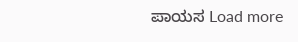ಪಾಯಸ Load more